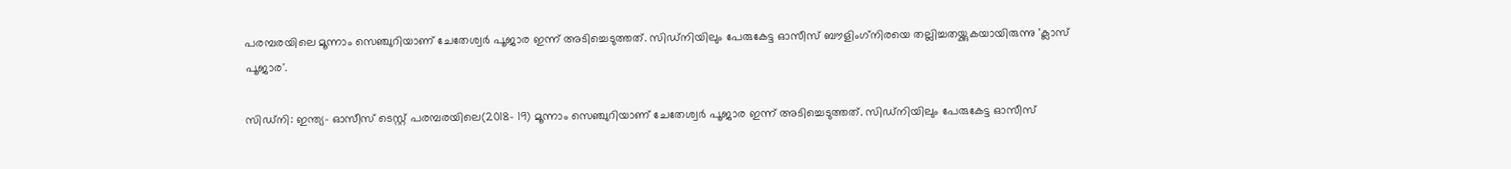പരമ്പരയിലെ മൂന്നാം സെഞ്ചുറിയാണ് ചേതേശ്വര്‍ പൂജാര ഇന്ന് അടിച്ചെടുത്തത്. സിഡ്നിയിലും പേരുകേട്ട ഓസീസ് ബൗളിംഗ്‌നിരയെ തല്ലിച്ചതയ്ക്കുകയായിരുന്നു 'ക്ലാസ് പൂജാര'.

സി‌ഡ്‌നി: ഇന്ത്യ- ഓസീസ് ടെസ്റ്റ് പരമ്പരയിലെ(2018- 19) മൂന്നാം സെഞ്ചുറിയാണ് ചേതേശ്വര്‍ പൂജാര ഇന്ന് അടിച്ചെടുത്തത്. സിഡ്നിയിലും പേരുകേട്ട ഓസീസ്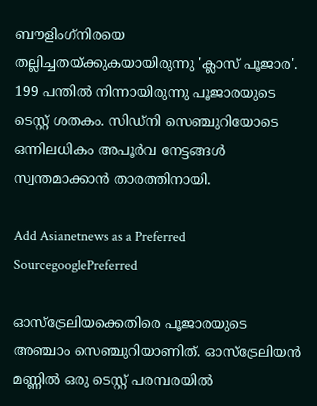ബൗളിംഗ്‌നിരയെ തല്ലിച്ചതയ്ക്കുകയായിരുന്നു 'ക്ലാസ് പൂജാര'. 199 പന്തില്‍ നിന്നായിരുന്നു പൂജാരയുടെ ടെസ്റ്റ് ശതകം. സിഡ്‌നി സെഞ്ചുറിയോടെ ഒന്നിലധികം അപൂര്‍വ നേട്ടങ്ങള്‍ സ്വന്തമാക്കാന്‍ താരത്തിനായി.

Add Asianetnews as a Preferred SourcegooglePreferred

ഓസ്‌ട്രേലിയക്കെതിരെ പൂജാരയുടെ അഞ്ചാം സെഞ്ചുറിയാണിത്. ഓസ്‌ട്രേലിയന്‍ മണ്ണില്‍ ഒരു ടെസ്റ്റ് പരമ്പരയില്‍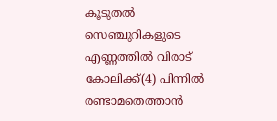കൂടുതല്‍ സെഞ്ചുറികളുടെ എണ്ണത്തില്‍ വിരാട് കോലിക്ക്(4) പിന്നില്‍ രണ്ടാമതെത്താന്‍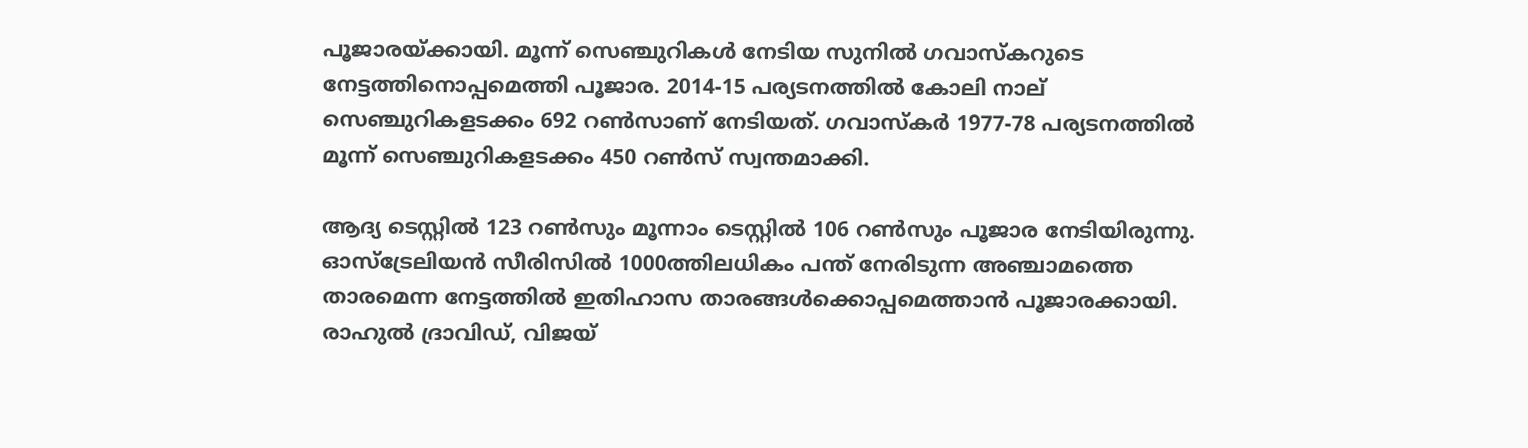പൂജാരയ്ക്കായി. മൂന്ന് സെഞ്ചുറികള്‍ നേടിയ സുനില്‍ ഗവാസ്‌കറുടെ നേട്ടത്തിനൊപ്പമെത്തി പൂജാര. 2014-15 പര്യടനത്തില്‍ കോലി നാല് സെഞ്ചുറികളടക്കം 692 റണ്‍സാണ് നേടിയത്. ഗവാസ്കര്‍ 1977-78 പര്യടനത്തില്‍ മൂന്ന് സെഞ്ചുറികളടക്കം 450 റണ്‍സ് സ്വന്തമാക്കി.

ആദ്യ ടെസ്റ്റില്‍ 123 റണ്‍സും മൂന്നാം ടെസ്റ്റില്‍ 106 റണ്‍സും പൂജാര നേടിയിരുന്നു. ഓസ്‌ട്രേലിയന്‍ സീരിസില്‍ 1000ത്തിലധികം പന്ത് നേരിടുന്ന അഞ്ചാമത്തെ താരമെന്ന നേട്ടത്തില്‍ ഇതിഹാസ താരങ്ങള്‍ക്കൊപ്പമെത്താന്‍ പൂജാരക്കായി. രാഹുല്‍ ദ്രാവിഡ്, വിജയ്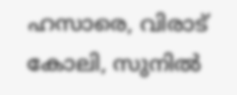ഹസാരെ, വിരാട് കോലി, സുനില്‍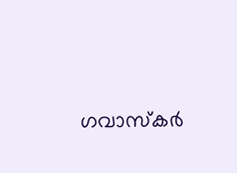ഗവാസ്‌കര്‍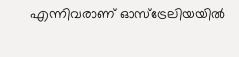എന്നിവരാണ് ഓസ്‌ട്രേലിയയില്‍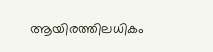ആയിരത്തിലധികം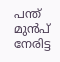പന്ത് മുന്‍പ് നേരിട്ട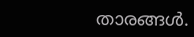താരങ്ങള്‍.